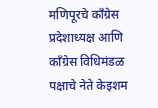मणिपूरचे काँग्रेस प्रदेशाध्यक्ष आणि काँग्रेस विधिमंडळ पक्षाचे नेते केइशम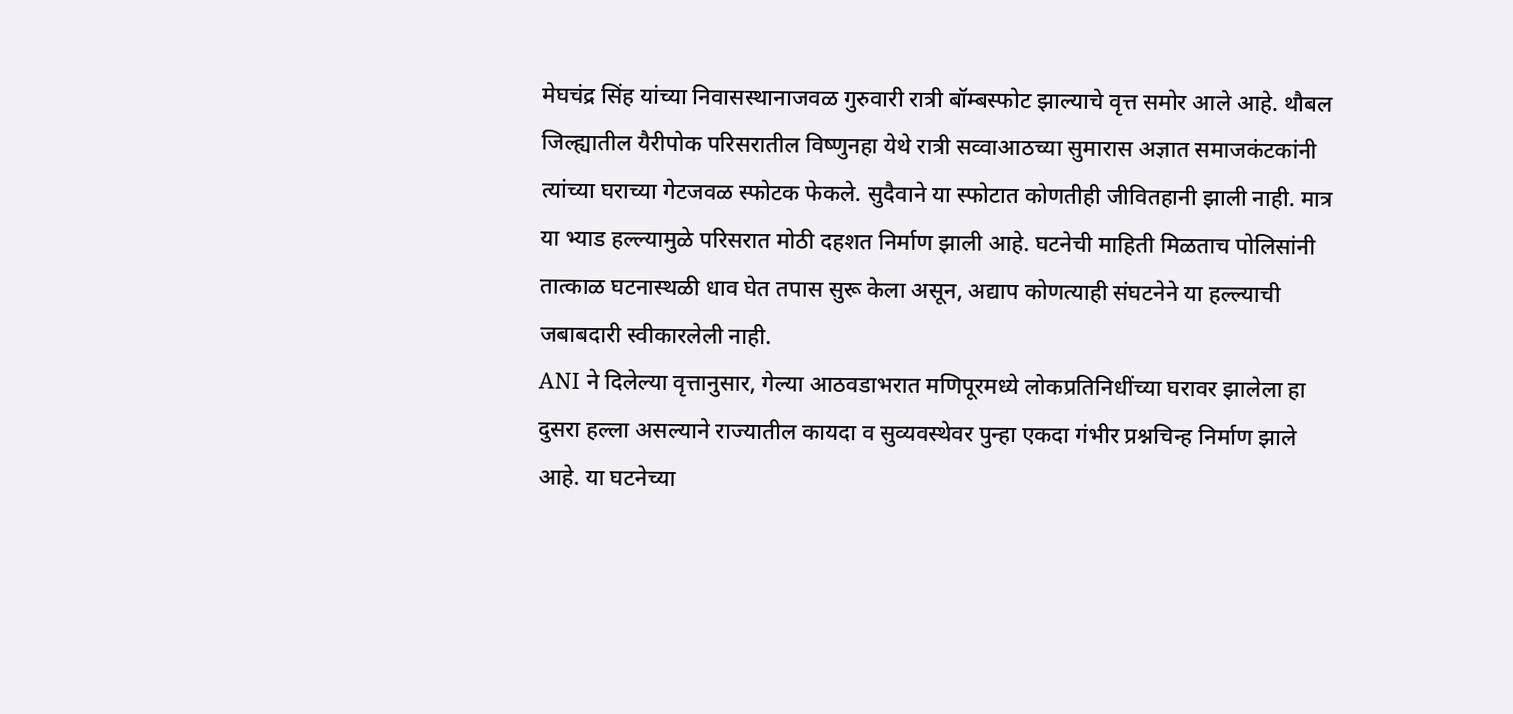मेघचंद्र सिंह यांच्या निवासस्थानाजवळ गुरुवारी रात्री बॉम्बस्फोट झाल्याचे वृत्त समोर आले आहे. थौबल जिल्ह्यातील यैरीपोक परिसरातील विष्णुनहा येथे रात्री सव्वाआठच्या सुमारास अज्ञात समाजकंटकांनी त्यांच्या घराच्या गेटजवळ स्फोटक फेकले. सुदैवाने या स्फोटात कोणतीही जीवितहानी झाली नाही. मात्र या भ्याड हल्ल्यामुळे परिसरात मोठी दहशत निर्माण झाली आहे. घटनेची माहिती मिळताच पोलिसांनी तात्काळ घटनास्थळी धाव घेत तपास सुरू केला असून, अद्याप कोणत्याही संघटनेने या हल्ल्याची जबाबदारी स्वीकारलेली नाही.
ANI ने दिलेल्या वृत्तानुसार, गेल्या आठवडाभरात मणिपूरमध्ये लोकप्रतिनिधींच्या घरावर झालेला हा दुसरा हल्ला असल्याने राज्यातील कायदा व सुव्यवस्थेवर पुन्हा एकदा गंभीर प्रश्नचिन्ह निर्माण झाले आहे. या घटनेच्या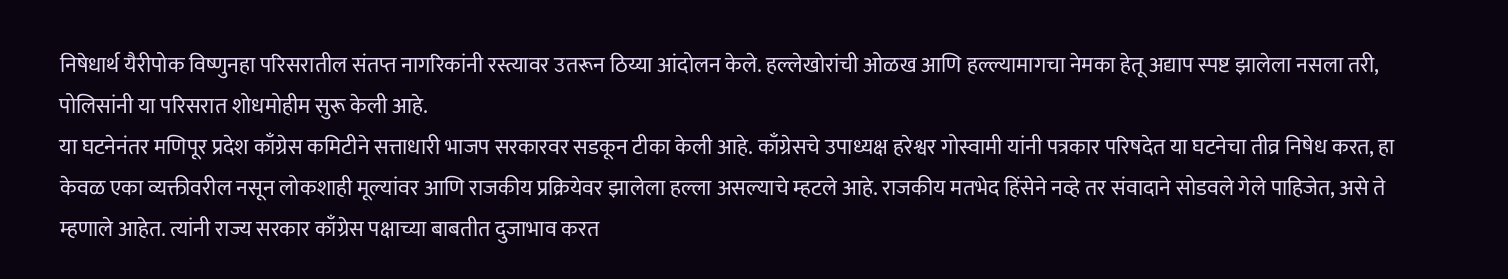निषेधार्थ यैरीपोक विष्णुनहा परिसरातील संतप्त नागरिकांनी रस्त्यावर उतरून ठिय्या आंदोलन केले. हल्लेखोरांची ओळख आणि हल्ल्यामागचा नेमका हेतू अद्याप स्पष्ट झालेला नसला तरी, पोलिसांनी या परिसरात शोधमोहीम सुरू केली आहे.
या घटनेनंतर मणिपूर प्रदेश काँग्रेस कमिटीने सत्ताधारी भाजप सरकारवर सडकून टीका केली आहे. काँग्रेसचे उपाध्यक्ष हरेश्वर गोस्वामी यांनी पत्रकार परिषदेत या घटनेचा तीव्र निषेध करत, हा केवळ एका व्यक्तीवरील नसून लोकशाही मूल्यांवर आणि राजकीय प्रक्रियेवर झालेला हल्ला असल्याचे म्हटले आहे. राजकीय मतभेद हिंसेने नव्हे तर संवादाने सोडवले गेले पाहिजेत, असे ते म्हणाले आहेत. त्यांनी राज्य सरकार काँग्रेस पक्षाच्या बाबतीत दुजाभाव करत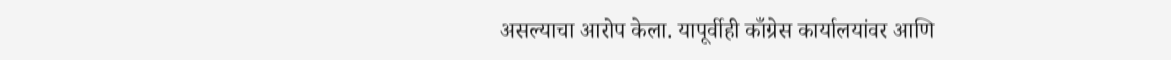असल्याचा आरोप केला. यापूर्वीही काँग्रेस कार्यालयांवर आणि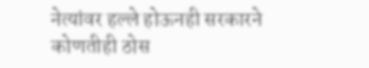नेत्यांवर हल्ले होऊनही सरकारने कोणतीही ठोस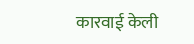कारवाई केली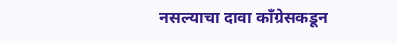नसल्याचा दावा काँग्रेसकडून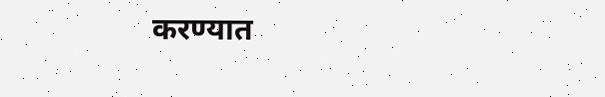करण्यात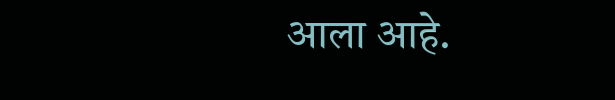आला आहे.